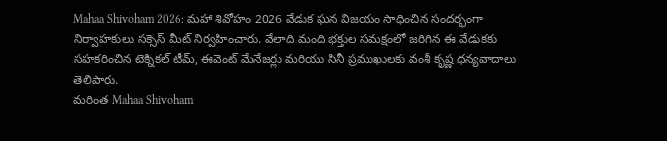Mahaa Shivoham 2026: మహా శివోహం 2026 వేడుక ఘన విజయం సాధించిన సందర్భంగా నిర్వాహకులు సక్సెస్ మీట్ నిర్వహించారు. వేలాది మంది భక్తుల సమక్షంలో జరిగిన ఈ వేడుకకు సహకరించిన టెక్నికల్ టీమ్, ఈవెంట్ మేనేజర్లు మరియు సినీ ప్రముఖులకు వంశీ కృష్ణ ధన్యవాదాలు తెలిపారు.
మరింత Mahaa Shivoham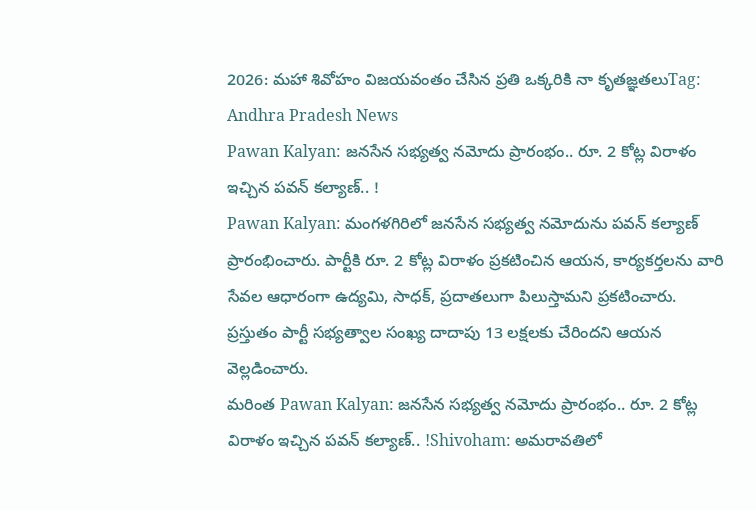2026: మహా శివోహం విజయవంతం చేసిన ప్రతి ఒక్కరికి నా కృతజ్ఞతలుTag: Andhra Pradesh News
Pawan Kalyan: జనసేన సభ్యత్వ నమోదు ప్రారంభం.. రూ. 2 కోట్ల విరాళం ఇచ్చిన పవన్ కల్యాణ్.. !
Pawan Kalyan: మంగళగిరిలో జనసేన సభ్యత్వ నమోదును పవన్ కల్యాణ్ ప్రారంభించారు. పార్టీకి రూ. 2 కోట్ల విరాళం ప్రకటించిన ఆయన, కార్యకర్తలను వారి సేవల ఆధారంగా ఉద్యమి, సాధక్, ప్రదాతలుగా పిలుస్తామని ప్రకటించారు. ప్రస్తుతం పార్టీ సభ్యత్వాల సంఖ్య దాదాపు 13 లక్షలకు చేరిందని ఆయన వెల్లడించారు.
మరింత Pawan Kalyan: జనసేన సభ్యత్వ నమోదు ప్రారంభం.. రూ. 2 కోట్ల విరాళం ఇచ్చిన పవన్ కల్యాణ్.. !Shivoham: అమరావతిలో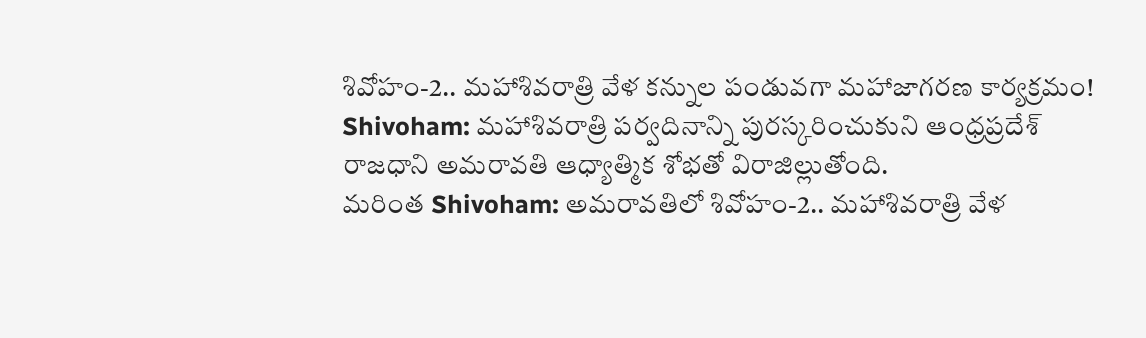శివోహం-2.. మహాశివరాత్రి వేళ కన్నుల పండువగా మహాజాగరణ కార్యక్రమం!
Shivoham: మహాశివరాత్రి పర్వదినాన్ని పురస్కరించుకుని ఆంధ్రప్రదేశ్ రాజధాని అమరావతి ఆధ్యాత్మిక శోభతో విరాజిల్లుతోంది.
మరింత Shivoham: అమరావతిలో శివోహం-2.. మహాశివరాత్రి వేళ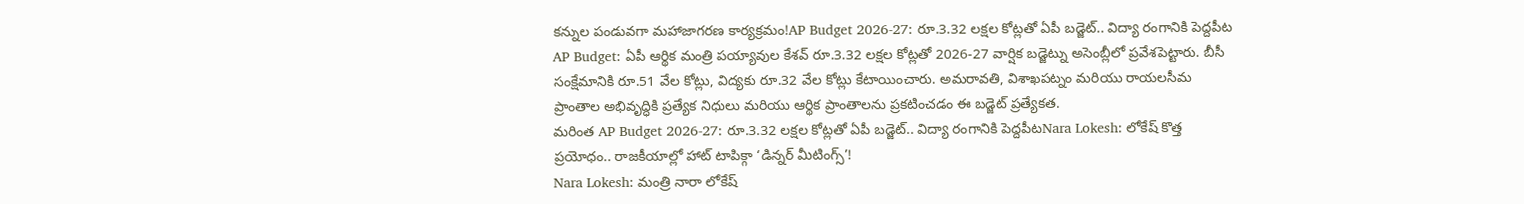కన్నుల పండువగా మహాజాగరణ కార్యక్రమం!AP Budget 2026-27: రూ.3.32 లక్షల కోట్లతో ఏపీ బడ్జెట్.. విద్యా రంగానికి పెద్దపీట
AP Budget: ఏపీ ఆర్థిక మంత్రి పయ్యావుల కేశవ్ రూ.3.32 లక్షల కోట్లతో 2026-27 వార్షిక బడ్జెట్ను అసెంబ్లీలో ప్రవేశపెట్టారు. బీసీ సంక్షేమానికి రూ.51 వేల కోట్లు, విద్యకు రూ.32 వేల కోట్లు కేటాయించారు. అమరావతి, విశాఖపట్నం మరియు రాయలసీమ ప్రాంతాల అభివృద్ధికి ప్రత్యేక నిధులు మరియు ఆర్థిక ప్రాంతాలను ప్రకటించడం ఈ బడ్జెట్ ప్రత్యేకత.
మరింత AP Budget 2026-27: రూ.3.32 లక్షల కోట్లతో ఏపీ బడ్జెట్.. విద్యా రంగానికి పెద్దపీటNara Lokesh: లోకేష్ కొత్త ప్రయోధం.. రాజకీయాల్లో హాట్ టాపిక్గా ‘డిన్నర్ మీటింగ్స్’!
Nara Lokesh: మంత్రి నారా లోకేష్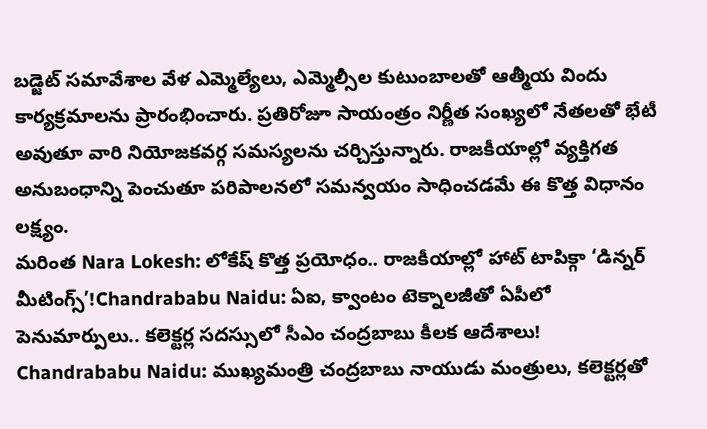బడ్జెట్ సమావేశాల వేళ ఎమ్మెల్యేలు, ఎమ్మెల్సీల కుటుంబాలతో ఆత్మీయ విందు కార్యక్రమాలను ప్రారంభించారు. ప్రతిరోజూ సాయంత్రం నిర్ణీత సంఖ్యలో నేతలతో భేటీ అవుతూ వారి నియోజకవర్గ సమస్యలను చర్చిస్తున్నారు. రాజకీయాల్లో వ్యక్తిగత అనుబంధాన్ని పెంచుతూ పరిపాలనలో సమన్వయం సాధించడమే ఈ కొత్త విధానం లక్ష్యం.
మరింత Nara Lokesh: లోకేష్ కొత్త ప్రయోధం.. రాజకీయాల్లో హాట్ టాపిక్గా ‘డిన్నర్ మీటింగ్స్’!Chandrababu Naidu: ఏఐ, క్వాంటం టెక్నాలజీతో ఏపీలో పెనుమార్పులు.. కలెక్టర్ల సదస్సులో సీఎం చంద్రబాబు కీలక ఆదేశాలు!
Chandrababu Naidu: ముఖ్యమంత్రి చంద్రబాబు నాయుడు మంత్రులు, కలెక్టర్లతో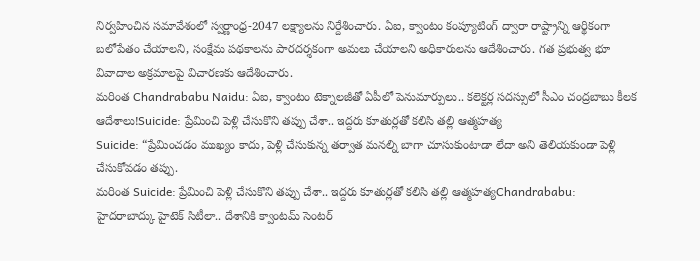నిర్వహించిన సమావేశంలో స్వర్ణాంధ్ర-2047 లక్ష్యాలను నిర్దేశించారు. ఏఐ, క్వాంటం కంప్యూటింగ్ ద్వారా రాష్ట్రాన్ని ఆర్థికంగా బలోపేతం చేయాలని, సంక్షేమ పథకాలను పారదర్శకంగా అమలు చేయాలని అధికారులను ఆదేశించారు. గత ప్రభుత్వ భూ వివాదాల అక్రమాలపై విచారణకు ఆదేశించారు.
మరింత Chandrababu Naidu: ఏఐ, క్వాంటం టెక్నాలజీతో ఏపీలో పెనుమార్పులు.. కలెక్టర్ల సదస్సులో సీఎం చంద్రబాబు కీలక ఆదేశాలు!Suicide: ప్రేమించి పెళ్లి చేసుకొని తప్పు చేశా.. ఇద్దరు కూతుర్లతో కలిసి తల్లి ఆత్మహత్య
Suicide: “ప్రేమించడం ముఖ్యం కాదు, పెళ్లి చేసుకున్న తర్వాత మనల్ని బాగా చూసుకుంటాడా లేదా అని తెలియకుండా పెళ్లి చేసుకోవడం తప్పు.
మరింత Suicide: ప్రేమించి పెళ్లి చేసుకొని తప్పు చేశా.. ఇద్దరు కూతుర్లతో కలిసి తల్లి ఆత్మహత్యChandrababu: హైదరాబాద్కు హైటెక్ సిటీలా.. దేశానికి క్వాంటమ్ సెంటర్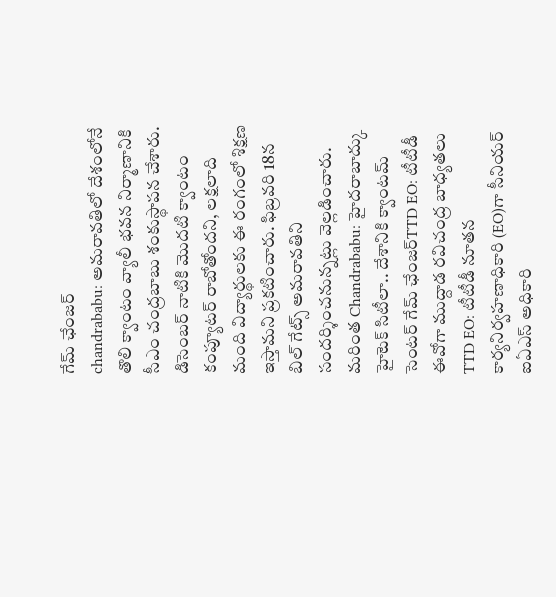గేమ్ ఛేంజర్
chandrababu: అమరావతిలో దేశంలోనే తొలి క్వాంటం వ్యాలీ భవన నిర్మాణానికి సీఎం చంద్రబాబు శంకుస్థాపన చేశారు. డిసెంబర్ నాటికి మొదటి క్వాంటం కంప్యూటర్ రాబోతోందని, లక్షలాది మంది విద్యార్థులకు ఈ రంగంలో శిక్షణ ఇస్తామని ప్రకటించారు. ఫిబ్రవరి 18న బిల్ గేట్స్ అమరావతిని సందర్శించనున్నట్లు వెల్లడించారు.
మరింత Chandrababu: హైదరాబాద్కు హైటెక్ సిటీలా.. దేశానికి క్వాంటమ్ సెంటర్ గేమ్ ఛేంజర్TTD EO: టీటీడీ ఈవోగా ముద్దాడ రవిచంద్ర బాధ్యతలు
TTD EO: టీటీడీ నూతన కార్యనిర్వహణాధికారి (EO)గా సీనియర్ ఐఏఎస్ అధికారి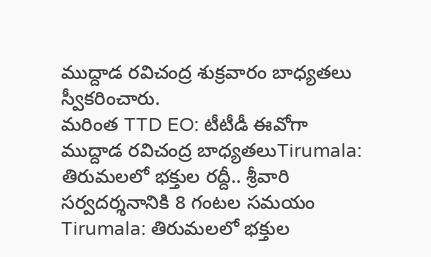ముద్దాడ రవిచంద్ర శుక్రవారం బాధ్యతలు స్వీకరించారు.
మరింత TTD EO: టీటీడీ ఈవోగా ముద్దాడ రవిచంద్ర బాధ్యతలుTirumala: తిరుమలలో భక్తుల రద్దీ.. శ్రీవారి సర్వదర్శనానికి 8 గంటల సమయం
Tirumala: తిరుమలలో భక్తుల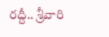రద్దీ.. శ్రీవారి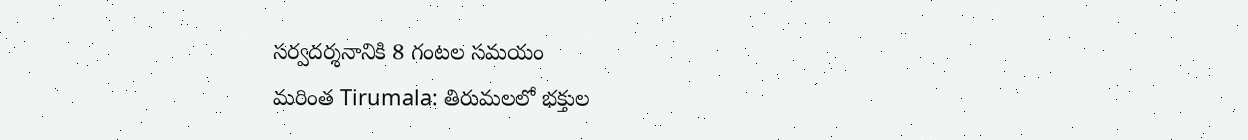సర్వదర్శనానికి 8 గంటల సమయం
మరింత Tirumala: తిరుమలలో భక్తుల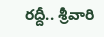రద్దీ.. శ్రీవారి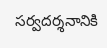సర్వదర్శనానికి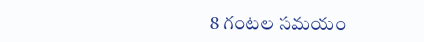8 గంటల సమయం